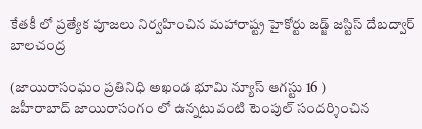కేతకీ లో ప్రత్యేక పూజలు నిర్వహించిన మహారాష్ట్ర హైకోర్టు జడ్జ్ జస్టిస్ దేబద్వార్ బాలచంద్ర

(జాయిరాసంఘం ప్రతినిధి అఖండ భూమి న్యూస్ ఆగస్టు 16 )
జహీరాబాద్ జాయిరాసంగం లో ఉన్నటువంటి టెంపుల్ సందర్శించిన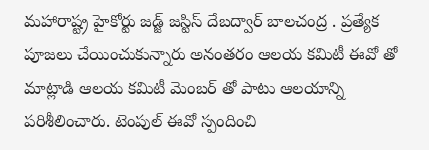మహారాష్ట్ర హైకోర్టు జడ్జ్ జస్టిస్ దేబద్వార్ బాలచంద్ర . ప్రత్యేక పూజలు చేయించుకున్నారు అనంతరం ఆలయ కమిటీ ఈవో తో మాట్లాడి ఆలయ కమిటీ మెంబర్ తో పాటు ఆలయాన్ని పరిశీలించారు. టెంపుల్ ఈవో స్పందించి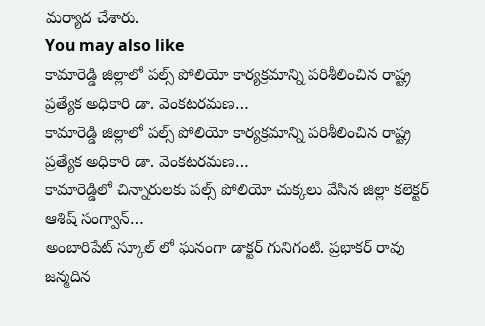మర్యాద చేశారు.
You may also like
కామారెడ్డి జిల్లాలో పల్స్ పోలియో కార్యక్రమాన్ని పరిశీలించిన రాష్ట్ర ప్రత్యేక అధికారి డా. వెంకటరమణ…
కామారెడ్డి జిల్లాలో పల్స్ పోలియో కార్యక్రమాన్ని పరిశీలించిన రాష్ట్ర ప్రత్యేక అధికారి డా. వెంకటరమణ…
కామారెడ్డిలో చిన్నారులకు పల్స్ పోలియో చుక్కలు వేసిన జిల్లా కలెక్టర్ ఆశిష్ సంగ్వాన్…
అంబారిపేట్ స్కూల్ లో ఘనంగా డాక్టర్ గునిగంటి. ప్రభాకర్ రావు జన్మదిన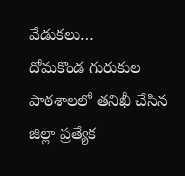వేడుకలు…
దోమకొండ గురుకుల పాఠశాలలో తనిఖీ చేసిన జిల్లా ప్రత్యేక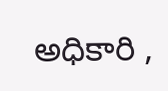అధికారి ,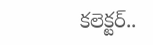కలెక్టర్..